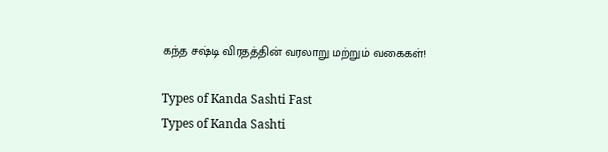கந்த சஷ்டி விரதத்தின் வரலாறு மற்றும் வகைகள்!

Types of Kanda Sashti Fast
Types of Kanda Sashti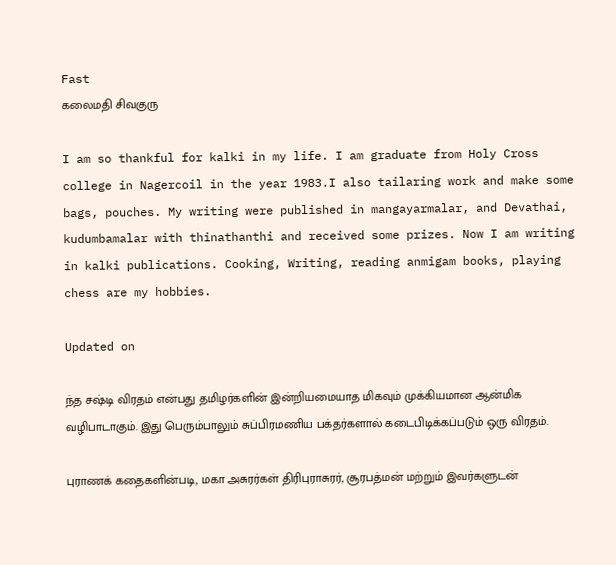Fast
கலைமதி சிவகுரு

I am so thankful for kalki in my life. I am graduate from Holy Cross college in Nagercoil in the year 1983.I also tailaring work and make some bags, pouches. My writing were published in mangayarmalar, and Devathai, kudumbamalar with thinathanthi and received some prizes. Now I am writing in kalki publications. Cooking, Writing, reading anmigam books, playing chess are my hobbies.

Updated on

ந்த சஷ்டி விரதம் என்பது தமிழர்களின் இன்றியமையாத மிகவும் முக்கியமான ஆன்மிக வழிபாடாகும். இது பெரும்பாலும் சுப்பிரமணிய பக்தர்களால் கடைபிடிக்கப்படும் ஒரு விரதம்.

புராணக் கதைகளின்படி, மகா அசுரர்கள் திரிபுராசுரர், சூரபத்மன் மற்றும் இவர்களுடன்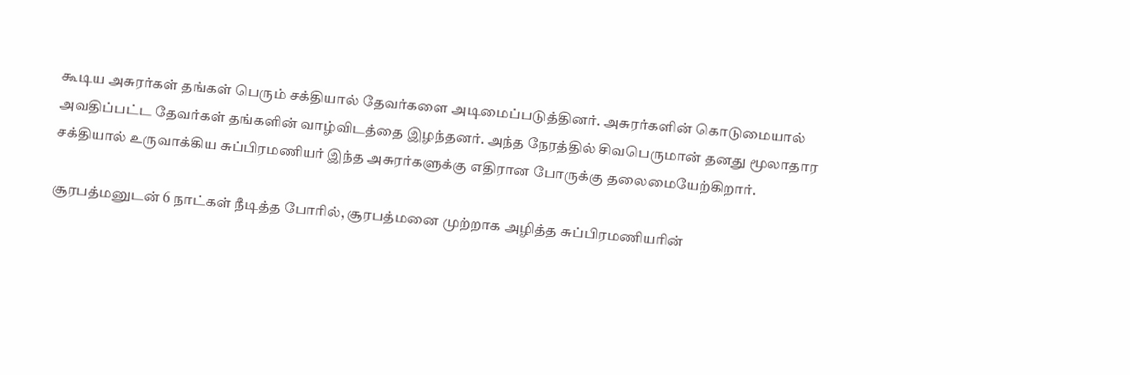கூடிய அசுரர்கள் தங்கள் பெரும் சக்தியால் தேவர்களை அடிமைப்படுத்தினர். அசுரர்களின் கொடுமையால் அவதிப்பட்ட தேவர்கள் தங்களின் வாழ்விடத்தை இழந்தனர். அந்த நேரத்தில் சிவபெருமான் தனது மூலாதார சக்தியால் உருவாக்கிய சுப்பிரமணியர் இந்த அசுரர்களுக்கு எதிரான போருக்கு தலைமையேற்கிறார்.

சூரபத்மனுடன் 6 நாட்கள் நீடித்த போரில், சூரபத்மனை முற்றாக அழித்த சுப்பிரமணியரின்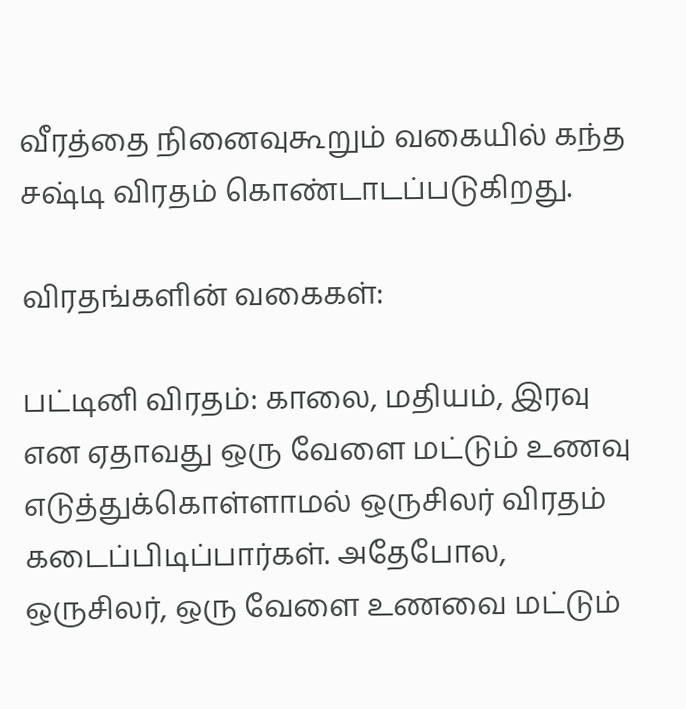வீரத்தை நினைவுகூறும் வகையில் கந்த சஷ்டி விரதம் கொண்டாடப்படுகிறது.

விரதங்களின் வகைகள்:

பட்டினி விரதம்: காலை, மதியம், இரவு என ஏதாவது ஒரு வேளை மட்டும் உணவு எடுத்துக்கொள்ளாமல் ஒருசிலர் விரதம் கடைப்பிடிப்பார்கள். அதேபோல, ஒருசிலர், ஒரு வேளை உணவை மட்டும்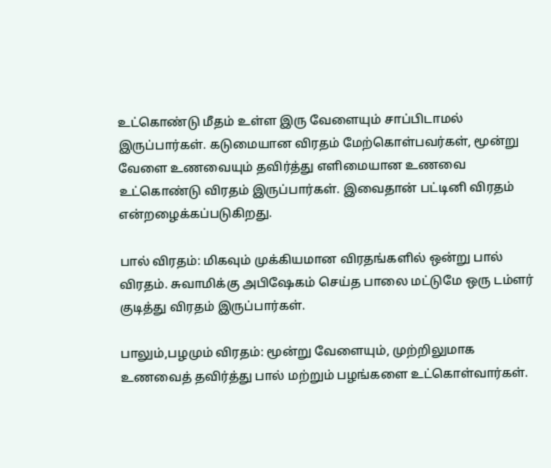உட்கொண்டு மீதம் உள்ள இரு வேளையும் சாப்பிடாமல் இருப்பார்கள். கடுமையான விரதம் மேற்கொள்பவர்கள், மூன்று வேளை உணவையும் தவிர்த்து எளிமையான உணவை உட்கொண்டு விரதம் இருப்பார்கள். இவைதான் பட்டினி விரதம் என்றழைக்கப்படுகிறது.

பால் விரதம்: மிகவும் முக்கியமான விரதங்களில் ஒன்று பால் விரதம். சுவாமிக்கு அபிஷேகம் செய்த பாலை மட்டுமே ஒரு டம்ளர் குடித்து விரதம் இருப்பார்கள்.

பாலும்,பழமும் விரதம்: மூன்று வேளையும், முற்றிலுமாக உணவைத் தவிர்த்து பால் மற்றும் பழங்களை உட்கொள்வார்கள்.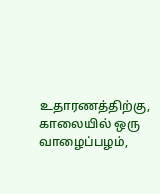உதாரணத்திற்கு, காலையில் ஒரு வாழைப்பழம்,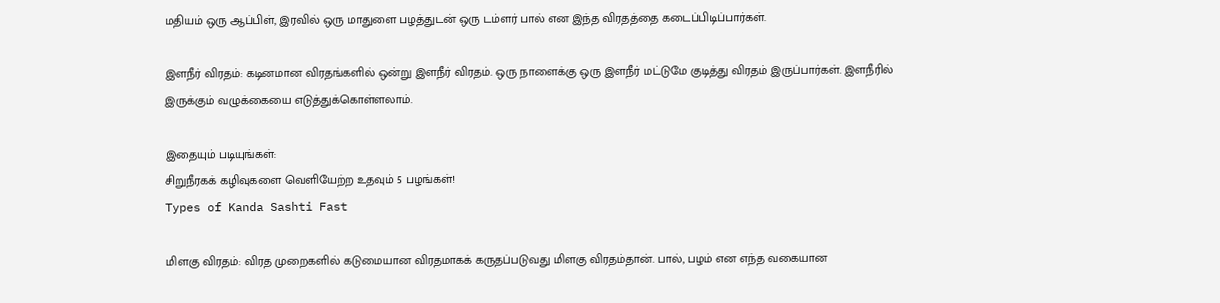மதியம் ஒரு ஆப்பிள், இரவில் ஒரு மாதுளை பழத்துடன் ஒரு டம்ளர் பால் என இந்த விரதத்தை கடைப்பிடிப்பார்கள்.

இளநீர் விரதம்: கடினமான விரதங்களில் ஒன்று இளநீர் விரதம். ஒரு நாளைக்கு ஒரு இளநீர் மட்டுமே குடித்து விரதம் இருப்பார்கள். இளநீரில் இருக்கும் வழுக்கையை எடுத்துக்கொள்ளலாம்.

இதையும் படியுங்கள்:
சிறுநீரகக் கழிவுகளை வெளியேற்ற உதவும் 5 பழங்கள்!
Types of Kanda Sashti Fast

மிளகு விரதம்: விரத முறைகளில் கடுமையான விரதமாகக் கருதப்படுவது மிளகு விரதம்தான். பால், பழம் என எந்த வகையான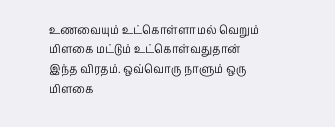உணவையும் உட்கொள்ளாமல் வெறும் மிளகை மட்டும் உட்கொள்வதுதான் இந்த விரதம். ஒவ்வொரு நாளும் ஒரு மிளகை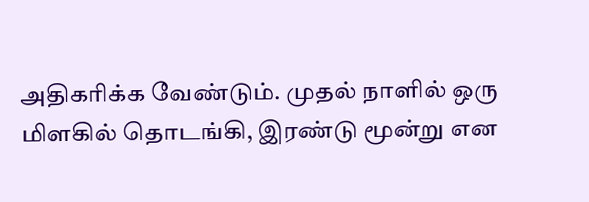அதிகரிக்க வேண்டும். முதல் நாளில் ஒரு மிளகில் தொடங்கி, இரண்டு மூன்று என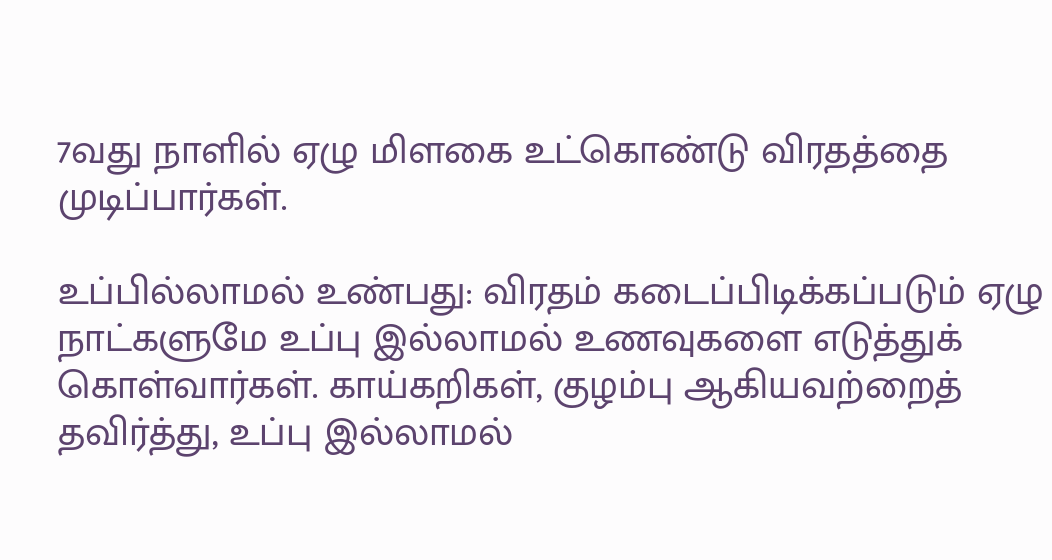7வது நாளில் ஏழு மிளகை உட்கொண்டு விரதத்தை முடிப்பார்கள்.

உப்பில்லாமல் உண்பது: விரதம் கடைப்பிடிக்கப்படும் ஏழு நாட்களுமே உப்பு இல்லாமல் உணவுகளை எடுத்துக் கொள்வார்கள். காய்கறிகள், குழம்பு ஆகியவற்றைத் தவிர்த்து, உப்பு இல்லாமல்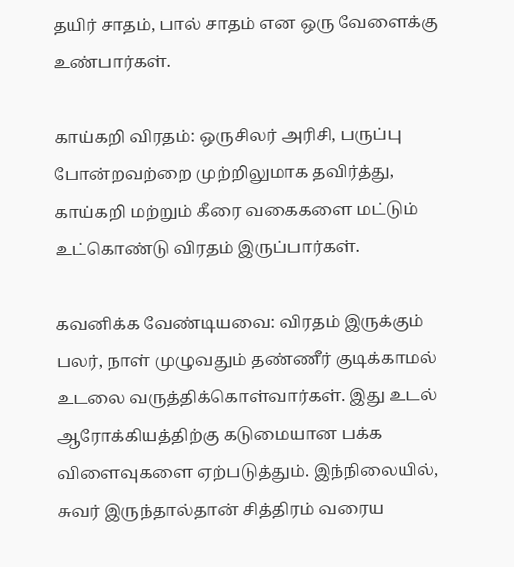தயிர் சாதம், பால் சாதம் என ஒரு வேளைக்கு உண்பார்கள்.

காய்கறி விரதம்: ஒருசிலர் அரிசி, பருப்பு போன்றவற்றை முற்றிலுமாக தவிர்த்து, காய்கறி மற்றும் கீரை வகைகளை மட்டும் உட்கொண்டு விரதம் இருப்பார்கள்.

கவனிக்க வேண்டியவை: விரதம் இருக்கும் பலர், நாள் முழுவதும் தண்ணீர் குடிக்காமல் உடலை வருத்திக்கொள்வார்கள். இது உடல் ஆரோக்கியத்திற்கு கடுமையான பக்க விளைவுகளை ஏற்படுத்தும். இந்நிலையில், சுவர் இருந்தால்தான் சித்திரம் வரைய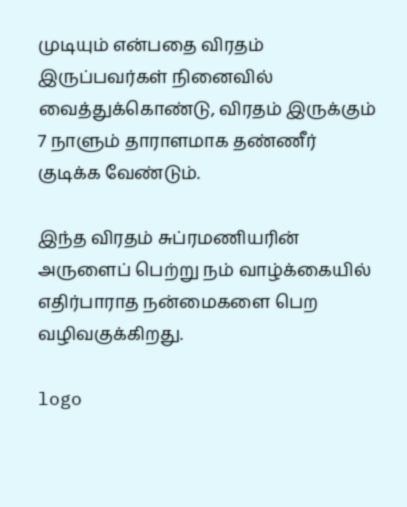முடியும் என்பதை விரதம் இருப்பவர்கள் நினைவில் வைத்துக்கொண்டு, விரதம் இருக்கும் 7 நாளும் தாராளமாக தண்ணீர் குடிக்க வேண்டும்.

இந்த விரதம் சுப்ரமணியரின் அருளைப் பெற்று நம் வாழ்க்கையில் எதிர்பாராத நன்மைகளை பெற வழிவகுக்கிறது.

logo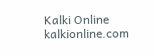Kalki Online
kalkionline.com